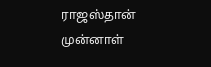ராஜஸ்தான் முன்னாள்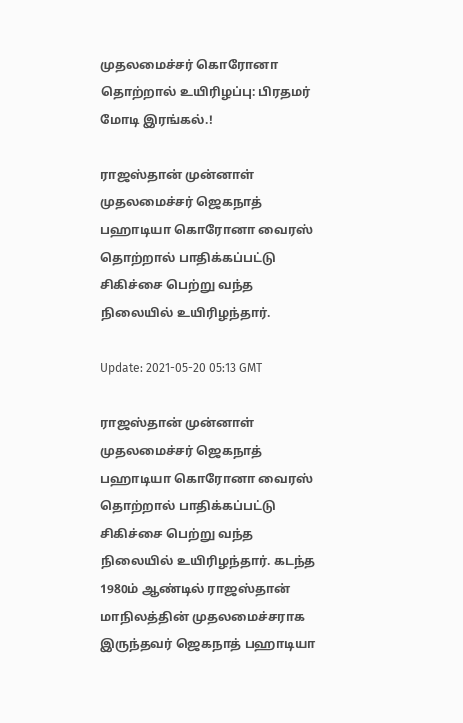முதலமைச்சர் கொரோனா தொற்றால் உயிரிழப்பு: பிரதமர் மோடி இரங்கல்.!

ராஜஸ்தான் முன்னாள் முதலமைச்சர் ஜெகநாத் பஹாடியா கொரோனா வைரஸ் தொற்றால் பாதிக்கப்பட்டு சிகிச்சை பெற்று வந்த நிலையில் உயிரிழந்தார்.

Update: 2021-05-20 05:13 GMT

ராஜஸ்தான் முன்னாள் முதலமைச்சர் ஜெகநாத் பஹாடியா கொரோனா வைரஸ் தொற்றால் பாதிக்கப்பட்டு சிகிச்சை பெற்று வந்த நிலையில் உயிரிழந்தார். கடந்த 1980ம் ஆண்டில் ராஜஸ்தான் மாநிலத்தின் முதலமைச்சராக இருந்தவர் ஜெகநாத் பஹாடியா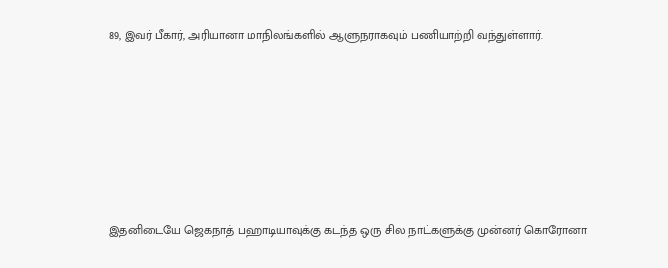89, இவர் பீகார், அரியானா மாநிலங்களில் ஆளுநராகவும் பணியாற்றி வந்துள்ளார்.







இதனிடையே ஜெகநாத் பஹாடியாவுக்கு கடந்த ஒரு சில நாட்களுக்கு முன்னர் கொரோனா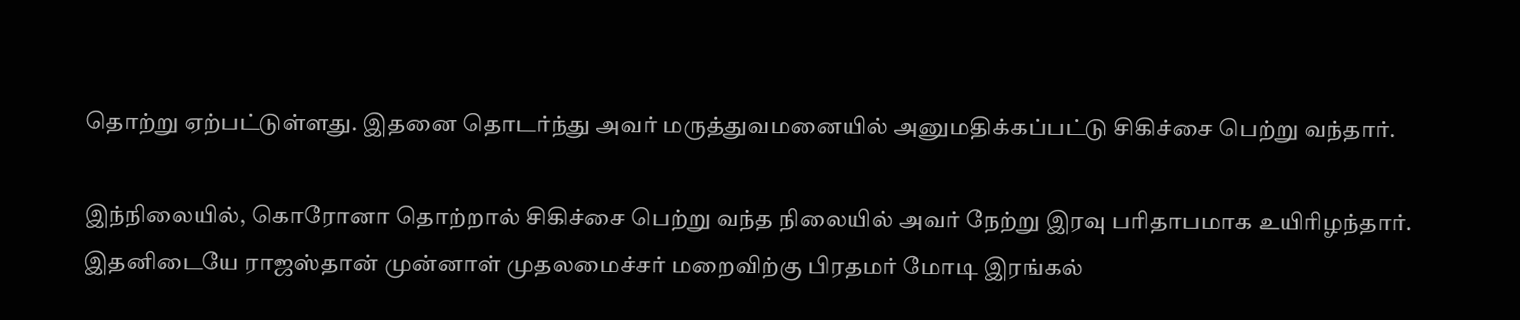தொற்று ஏற்பட்டுள்ளது. இதனை தொடர்ந்து அவர் மருத்துவமனையில் அனுமதிக்கப்பட்டு சிகிச்சை பெற்று வந்தார்.

இந்நிலையில், கொரோனா தொற்றால் சிகிச்சை பெற்று வந்த நிலையில் அவர் நேற்று இரவு பரிதாபமாக உயிரிழந்தார். இதனிடையே ராஜஸ்தான் முன்னாள் முதலமைச்சர் மறைவிற்கு பிரதமர் மோடி இரங்கல்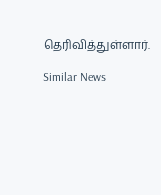தெரிவித்துள்ளார்.

Similar News